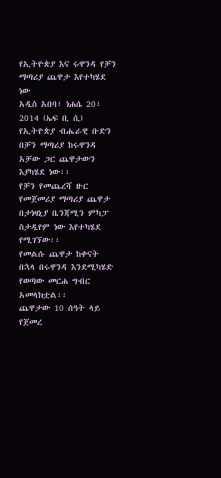የኢትዮጵያ እና ሩዋንዳ የቻን ማጣሪያ ጨዋታ እየተካሄደ ነው
አዲስ አበባ፣ ነሐሴ 20፣ 2014 (ኤፍ ቢ ሲ) የኢትዮጵያ ብሔራዊ ቡድን በቻን ማጣሪያ ከሩዋንዳ አቻው ጋር ጨዋታውን እያካሄደ ነው፡፡
የቻን የመጨረሻ ዙር የመጀመሪያ ማጣሪያ ጨዋታ በታነዛኒያ ቤንጃሚን ምካፓ ስታዲየም ነው እየተካሄደ የሚገኘው፡፡
የመልሱ ጨዋታ ከቀናት በኋላ በሩዋንዳ እንደሚካሄድ የወጣው መርሐ ግብር አመላክቷል፡፡
ጨዋታው 10 ሰዓት ላይ የጀመረ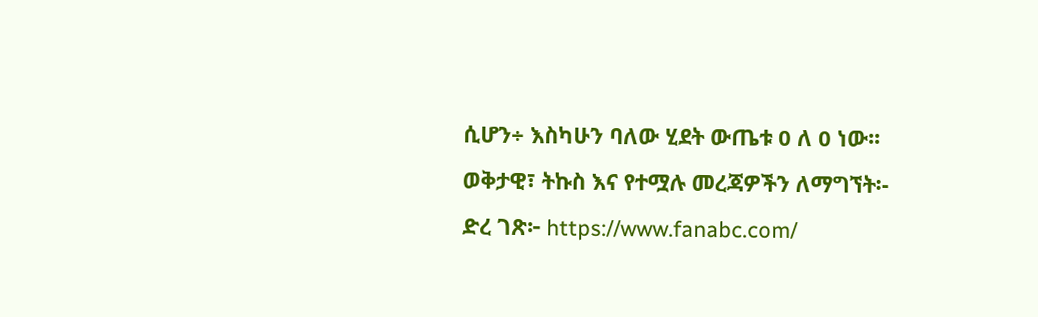ሲሆን÷ እስካሁን ባለው ሂደት ውጤቱ 0 ለ 0 ነው፡፡
ወቅታዊ፣ ትኩስ እና የተሟሉ መረጃዎችን ለማግኘት፡-
ድረ ገጽ፦ https://www.fanabc.com/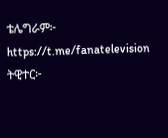ቴሌግራም፦ https://t.me/fanatelevision
ትዊተር፦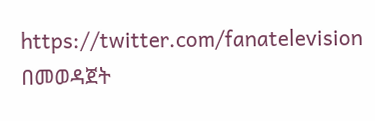https://twitter.com/fanatelevision በመወዳጀት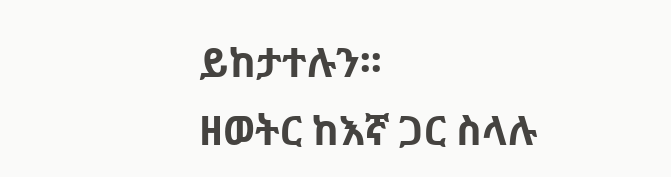ይከታተሉን፡፡
ዘወትር ከእኛ ጋር ስላሉ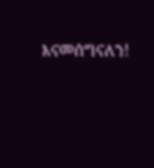እናመሰግናለን!